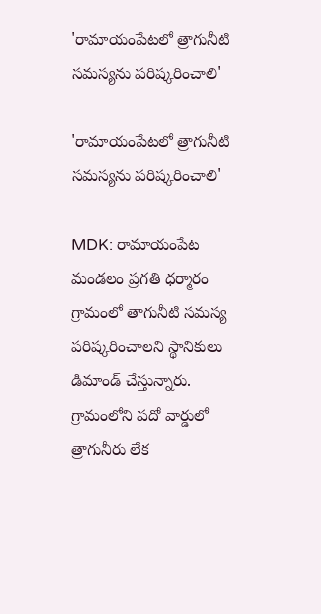'రామాయంపేటలో త్రాగునీటి సమస్యను పరిష్కరించాలి'

'రామాయంపేటలో త్రాగునీటి సమస్యను పరిష్కరించాలి'

MDK: రామాయంపేట మండలం ప్రగతి ధర్మారం గ్రామంలో తాగునీటి సమస్య పరిష్కరించాలని స్థానికులు డిమాండ్ చేస్తున్నారు. గ్రామంలోని పదో వార్డులో త్రాగునీరు లేక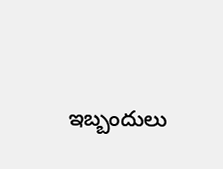ఇబ్బందులు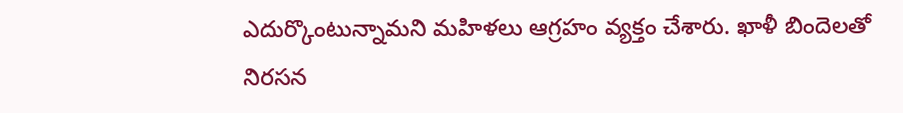ఎదుర్కొంటున్నామని మహిళలు ఆగ్రహం వ్యక్తం చేశారు. ఖాళీ బిందెలతో నిరసన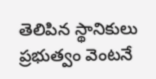తెలిపిన స్థానికులు ప్రభుత్వం వెంటనే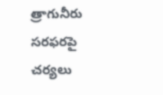త్రాగునీరు సరఫరపై చర్యలు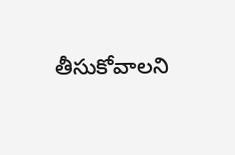తీసుకోవాలని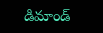డిమాండ్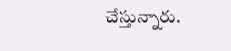చేస్తున్నారు.